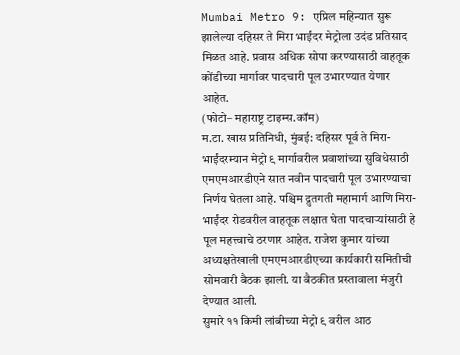Mumbai Metro 9: एप्रिल महिन्यात सुरू झालेल्या दहिसर ते मिरा भाईंदर मेट्रोला उदंड प्रतिसाद मिळत आहे. प्रवास अधिक सोपा करण्यासाठी वाहतूक कोंडीच्या मार्गावर पादचारी पूल उभारण्यात येणार आहेत.
(फोटो– महाराष्ट्र टाइम्स.कॉम)
म.टा. खास प्रतिनिधी, मुंबई: दहिसर पूर्व ते मिरा-भाईंदरम्यान मेट्रो ९ मार्गावरील प्रवाशांच्या सुविधेसाठी एमएमआरडीएने सात नवीन पादचारी पूल उभारण्याचा निर्णय घेतला आहे. पश्चिम द्रुतगती महामार्ग आणि मिरा-भाईंदर रोडवरील वाहतूक लक्षात घेता पादचाऱ्यांसाठी हे पूल महत्त्वाचे ठरणार आहेत. राजेश कुमार यांच्या अध्यक्षतेखाली एमएमआरडीएच्या कार्यकारी समितीची सोमवारी बैठक झाली. या बैठकीत प्रस्तावाला मंजुरी देण्यात आली.
सुमारे ११ किमी लांबीच्या मेट्रो ९ वरील आठ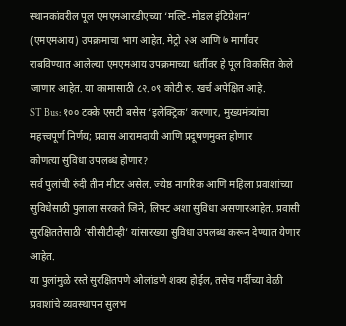स्थानकांवरील पूल एमएमआरडीएच्या ‘मल्टि-मोडल इंटिग्रेशन’ (एमएमआय) उपक्रमाचा भाग आहेत. मेट्रो २अ आणि ७ मार्गांवर राबविण्यात आलेल्या एमएमआय उपक्रमाच्या धर्तीवर हे पूल विकसित केले जाणार आहेत. या कामासाठी ८२.०९ कोटी रु. खर्च अपेक्षित आहे.
ST Bus: १०० टक्के एसटी बसेस ‘इलेक्ट्रिक’ करणार, मुख्यमंत्र्यांचा महत्त्वपूर्ण निर्णय; प्रवास आरामदायी आणि प्रदूषणमुक्त होणार
कोणत्या सुविधा उपलब्ध होणार?
सर्व पुलांची रुंदी तीन मीटर असेल. ज्येष्ठ नागरिक आणि महिला प्रवाशांच्या सुविधेसाठी पुलाला सरकते जिने, लिफ्ट अशा सुविधा असणारआहेत. प्रवासी सुरक्षिततेसाठी ‘सीसीटीव्ही’ यांसारख्या सुविधा उपलब्ध करून देण्यात येणार आहेत.
या पुलांमुळे रस्ते सुरक्षितपणे ओलांडणे शक्य होईल, तसेच गर्दीच्या वेळी प्रवाशांचे व्यवस्थापन सुलभ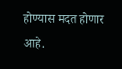होण्यास मदत होणार आहे.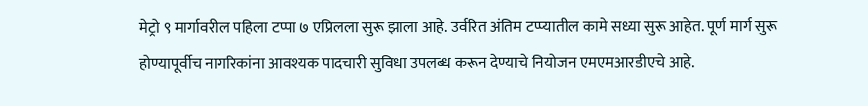मेट्रो ९ मार्गावरील पहिला टप्पा ७ एप्रिलला सुरू झाला आहे. उर्वरित अंतिम टप्प्यातील कामे सध्या सुरू आहेत. पूर्ण मार्ग सुरू होण्यापूर्वीच नागरिकांना आवश्यक पादचारी सुविधा उपलब्ध करून देण्याचे नियोजन एमएमआरडीएचे आहे.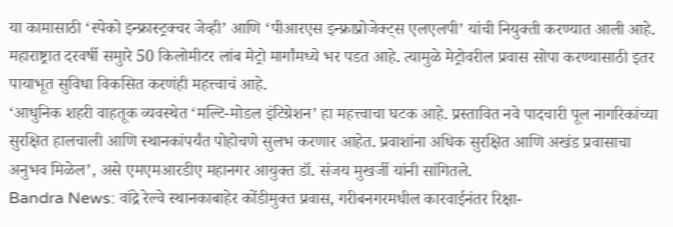या कामासाठी ‘स्पेको इन्फ्रास्ट्रक्चर जेव्ही’ आणि ‘पीआरएस इन्फ्राप्रोजेक्ट्स एलएलपी’ यांची नियुक्ती करण्यात आली आहे. महाराष्ट्रात दरवर्षी समुारे 50 किलोमीटर लांब मेट्रो मार्गांमध्ये भर पडत आहे. त्यामुळे मेट्रोवरील प्रवास सोपा करण्यासाठी इतर पायाभूत सुविधा विकसित करणंही महत्त्वाचं आहे.
‘आधुनिक शहरी वाहतूक व्यवस्थेत ‘मल्टि-मोडल इंटिग्रेशन’ हा महत्त्वाचा घटक आहे. प्रस्तावित नवे पादचारी पूल नागरिकांच्या सुरक्षित हालचाली आणि स्थानकांपर्यंत पोहोचणे सुलभ करणार आहेत. प्रवाशांना अधिक सुरक्षित आणि अखंड प्रवासाचा अनुभव मिळेल’, असे एमएमआरडीए महानगर आयुक्त डॉ. संजय मुखर्जी यांनी सांगितले.
Bandra News: वांद्रे रेल्वे स्थानकाबाहेर कोंडीमुक्त प्रवास, गरीबनगरमधील कारवाईनंतर रिक्षा-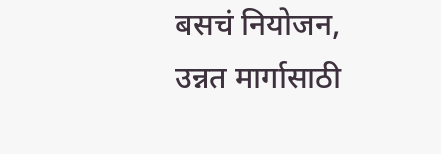बसचं नियोजन, उन्नत मार्गासाठी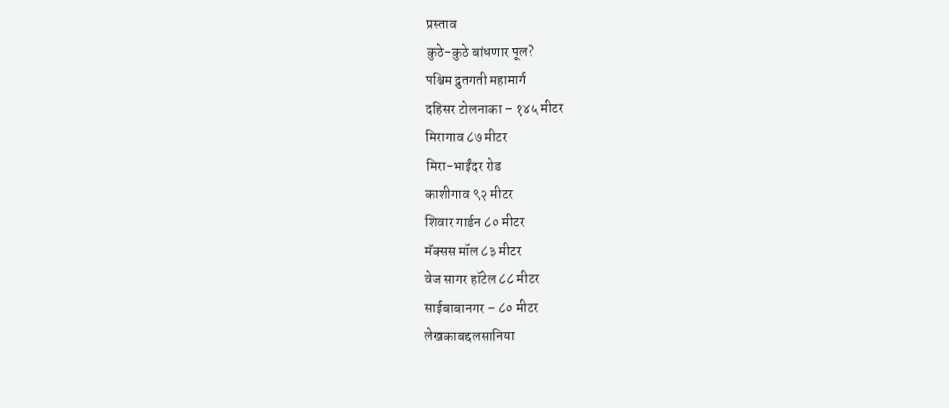प्रस्ताव
कुठे-कुठे बांधणार पूल?
पश्चिम द्रुतगती महामार्ग
दहिसर टोलनाका – १४५ मीटर
मिरागाव ८७ मीटर
मिरा-भाईंदर रोड
काशीगाव ९२ मीटर
शिवार गार्डन ८० मीटर
मॅक्सस मॉल ८३ मीटर
वेज सागर हॉटेल ८८ मीटर
साईबाबानगर – ८० मीटर
लेखकाबद्दलसानिया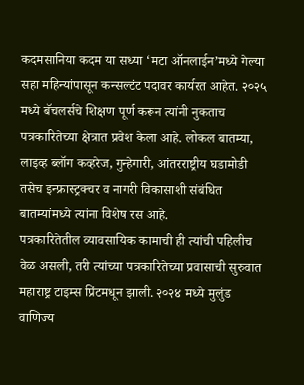कदमसानिया कदम या सध्या ‘मटा ऑनलाईन’मध्ये गेल्या सहा महिन्यांपासून कन्सल्टंट पदावर कार्यरत आहेत. २०२५ मध्ये बॅचलर्सचे शिक्षण पूर्ण करून त्यांनी नुकताच पत्रकारितेच्या क्षेत्रात प्रवेश केला आहे. लोकल बातम्या, लाइव्ह ब्लॉग कव्हरेज, गुन्हेगारी, आंतरराष्ट्रीय घडामोडी तसेच इन्फ्रास्ट्रक्चर व नागरी विकासाशी संबंधित बातम्यांमध्ये त्यांना विशेष रस आहे.
पत्रकारितेतील व्यावसायिक कामाची ही त्यांची पहिलीच वेळ असली, तरी त्यांच्या पत्रकारितेच्या प्रवासाची सुरुवात महाराष्ट्र टाइम्स प्रिंटमधून झाली. २०२४ मध्ये मुलुंड वाणिज्य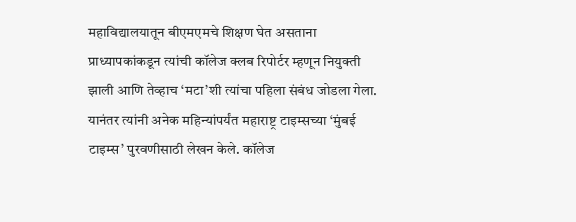महाविद्यालयातून बीएमएमचे शिक्षण घेत असताना प्राध्यापकांकडून त्यांची कॉलेज क्लब रिपोर्टर म्हणून नियुक्ती झाली आणि तेव्हाच ‘मटा’शी त्यांचा पहिला संबंध जोडला गेला.
यानंतर त्यांनी अनेक महिन्यांपर्यंत महाराष्ट्र टाइम्सच्या ‘मुंबई टाइम्स’ पुरवणीसाठी लेखन केले. कॉलेज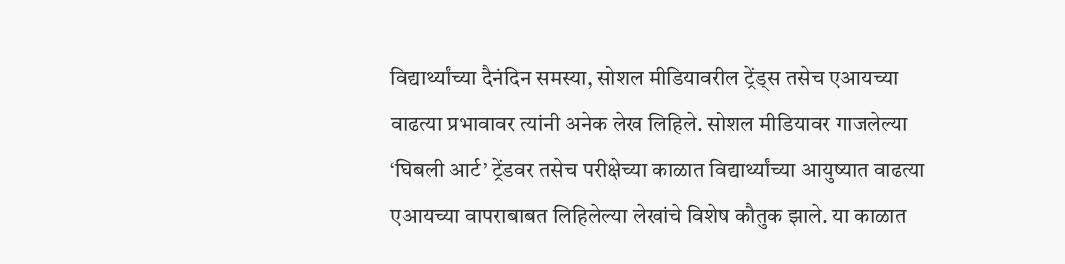विद्यार्थ्यांच्या दैनंदिन समस्या, सोशल मीडियावरील ट्रेंड्स तसेच एआयच्या वाढत्या प्रभावावर त्यांनी अनेक लेख लिहिले. सोशल मीडियावर गाजलेल्या ‘घिबली आर्ट’ ट्रेंडवर तसेच परीक्षेच्या काळात विद्यार्थ्यांच्या आयुष्यात वाढत्या एआयच्या वापराबाबत लिहिलेल्या लेखांचे विशेष कौतुक झाले. या काळात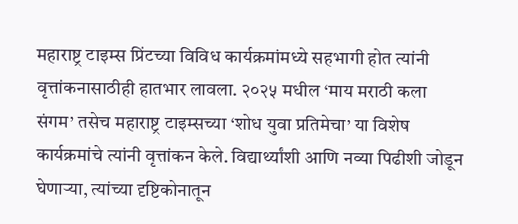महाराष्ट्र टाइम्स प्रिंटच्या विविध कार्यक्रमांमध्ये सहभागी होत त्यांनी वृत्तांकनासाठीही हातभार लावला. २०२५ मधील ‘माय मराठी कला संगम’ तसेच महाराष्ट्र टाइम्सच्या ‘शोध युवा प्रतिमेचा’ या विशेष कार्यक्रमांचे त्यांनी वृत्तांकन केले. विद्यार्थ्यांशी आणि नव्या पिढीशी जोडून घेणाऱ्या, त्यांच्या दृष्टिकोनातून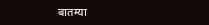बातम्या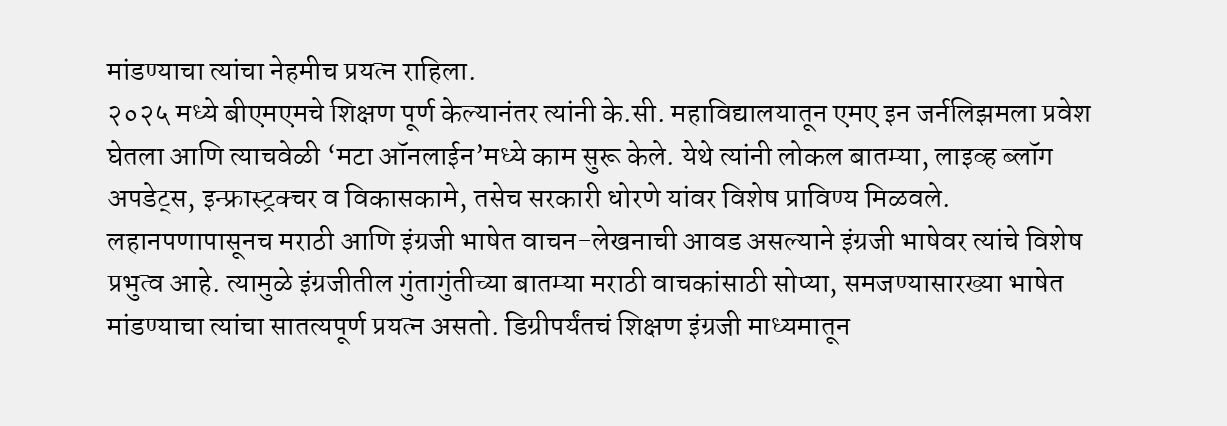मांडण्याचा त्यांचा नेहमीच प्रयत्न राहिला.
२०२५ मध्ये बीएमएमचे शिक्षण पूर्ण केल्यानंतर त्यांनी के.सी. महाविद्यालयातून एमए इन जर्नलिझमला प्रवेश घेतला आणि त्याचवेळी ‘मटा ऑनलाईन’मध्ये काम सुरू केले. येथे त्यांनी लोकल बातम्या, लाइव्ह ब्लॉग अपडेट्स, इन्फ्रास्ट्रक्चर व विकासकामे, तसेच सरकारी धोरणे यांवर विशेष प्राविण्य मिळवले.
लहानपणापासूनच मराठी आणि इंग्रजी भाषेत वाचन-लेखनाची आवड असल्याने इंग्रजी भाषेवर त्यांचे विशेष प्रभुत्व आहे. त्यामुळे इंग्रजीतील गुंतागुंतीच्या बातम्या मराठी वाचकांसाठी सोप्या, समजण्यासारख्या भाषेत मांडण्याचा त्यांचा सातत्यपूर्ण प्रयत्न असतो. डिग्रीपर्यंतचं शिक्षण इंग्रजी माध्यमातून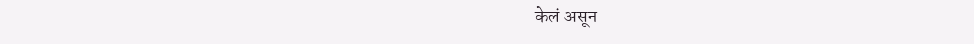केलं असून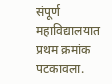संपूर्ण महाविद्यालयात प्रथम क्रमांक पटकावला.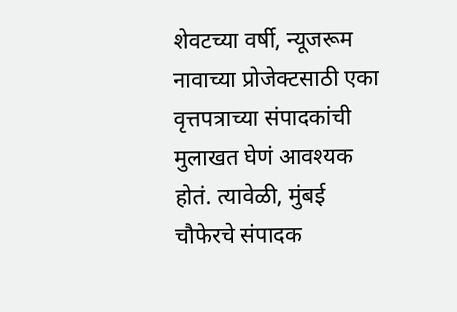शेवटच्या वर्षी, न्यूजरूम नावाच्या प्रोजेक्टसाठी एका वृत्तपत्राच्या संपादकांची मुलाखत घेणं आवश्यक होतं. त्यावेळी, मुंबई चौफेरचे संपादक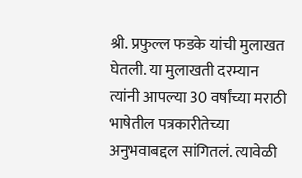श्री. प्रफुल्ल फडके यांची मुलाखत घेतली. या मुलाखती दरम्यान त्यांनी आपल्या 30 वर्षांच्या मराठी भाषेतील पत्रकारीतेच्या अनुभवाबद्दल सांगितलं. त्यावेळी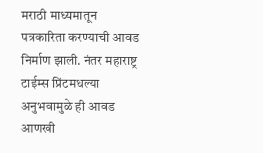मराठी माध्यमातून पत्रकारिता करण्याची आवड निर्माण झाली. नंतर महाराष्ट्र टाईम्स प्रिंटमधल्या अनुभवामुळे ही आवड आणखी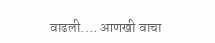वाढली.… आणखी वाचा